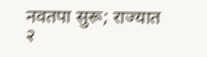नवतपा सुरू; राज्यात २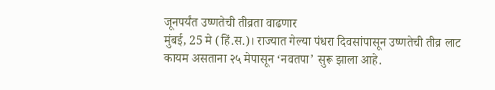जूनपर्यंत उष्णतेची तीव्रता वाढणार
मुंबई, 25 मे (हिं.स.)। राज्यात गेल्या पंधरा दिवसांपासून उष्णतेची तीव्र लाट कायम असताना २५ मेपासून ‘नवतपा’ सुरू झाला आहे.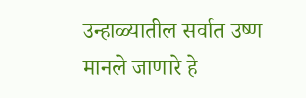उन्हाळ्यातील सर्वात उष्ण मानले जाणारे हे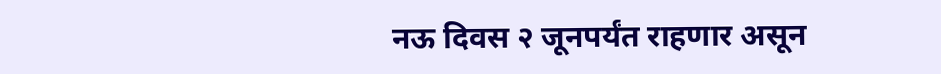नऊ दिवस २ जूनपर्यंत राहणार असून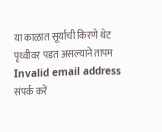या काळात सूर्याची किरणे थेट पृथ्वीवर पडत असल्याने तापम
Invalid email address
संपर्क करें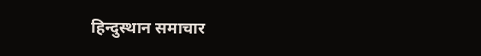हिन्दुस्थान समाचार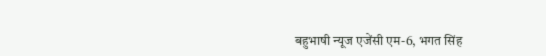बहुभाषी न्यूज एजेंसी एम-6, भगत सिंह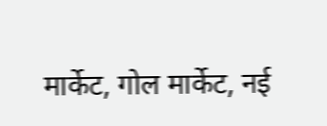मार्केट, गोल मार्केट, नई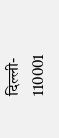दिल्ली- 110001